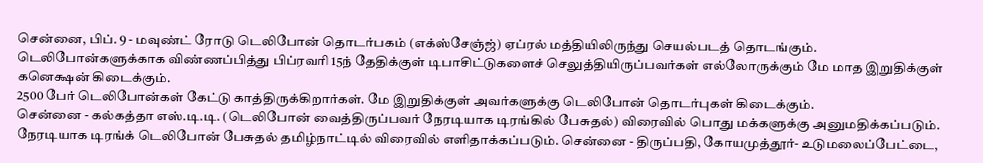சென்னை, பிப். 9 - மவுண்ட் ரோடு டெலிபோன் தொடர்பகம் (எக்ஸ்சேஞ்ஜ்) ஏப்ரல் மத்தியிலிருந்து செயல்படத் தொடங்கும்.
டெலிபோன்களுக்காக விண்ணப்பித்து பிப்ரவரி 15ந் தேதிக்குள் டிபாசிட்டுகளைச் செலுத்தியிருப்பவர்கள் எல்லோருக்கும் மே மாத இறுதிக்குள் கனெக்ஷன் கிடைக்கும்.
2500 பேர் டெலிபோன்கள் கேட்டு காத்திருக்கிறார்கள். மே இறுதிக்குள் அவர்களுக்கு டெலிபோன் தொடர்புகள் கிடைக்கும்.
சென்னை - கல்கத்தா எஸ்.டி.டி. (டெலிபோன் வைத்திருப்பவர் நேரடியாக டிரங்கில் பேசுதல்) விரைவில் பொது மக்களுக்கு அனுமதிக்கப்படும்.
நேரடியாக டிரங்க் டெலிபோன் பேசுதல் தமிழ்நாட்டில் விரைவில் எளிதாக்கப்படும். சென்னை - திருப்பதி, கோயமுத்தூர்- உடுமலைப்பேட்டை,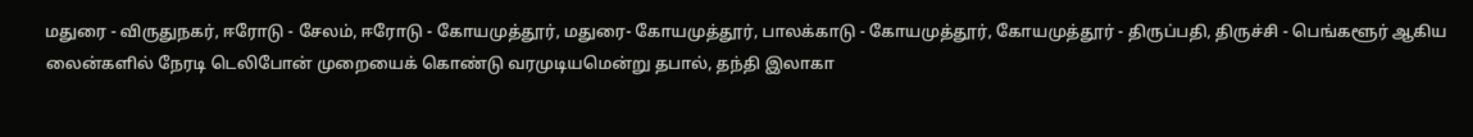மதுரை - விருதுநகர், ஈரோடு - சேலம், ஈரோடு - கோயமுத்தூர், மதுரை- கோயமுத்தூர், பாலக்காடு - கோயமுத்தூர், கோயமுத்தூர் - திருப்பதி, திருச்சி - பெங்களூர் ஆகிய லைன்களில் நேரடி டெலிபோன் முறையைக் கொண்டு வரமுடியமென்று தபால், தந்தி இலாகா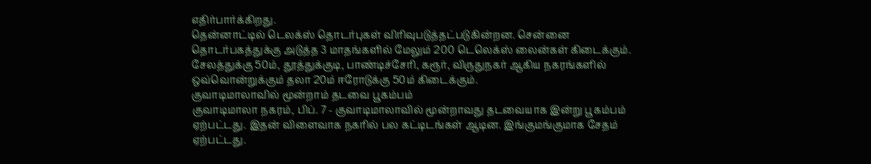எதிர்பார்க்கிறது.
தென்னாட்டில் டெலக்ஸ் தொடர்புகள் விரிவுபடுத்தட்படுகின்றன. சென்னை தொடர்பகத்துக்கு அடுத்த 3 மாதங்களில் மேலும் 200 டெலெக்ஸ் லைன்கள் கிடைக்கும். சேலத்துக்கு 50ம், தூத்துக்குடி, பாண்டிச்சேரி, கரூர், விருதுநகர் ஆகிய நகரங்களில் ஒவ்வொன்றுக்கும் தலா 20ம் ஈரோடுக்கு 50ம் கிடைக்கும்.
குவாடிமாலாவில் மூன்றாம் தடவை பூகம்பம்
குவாடிமாலா நகரம், பிப். 7 - குவாடிமாலாவில் மூன்றாவது தடவையாக இன்று பூகம்பம் ஏற்பட்டது. இதன் விளைவாக நகரில் பல கட்டிடங்கள் ஆடின. இங்குமங்குமாக சேதம் ஏற்பட்டது.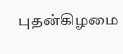புதன்கிழமை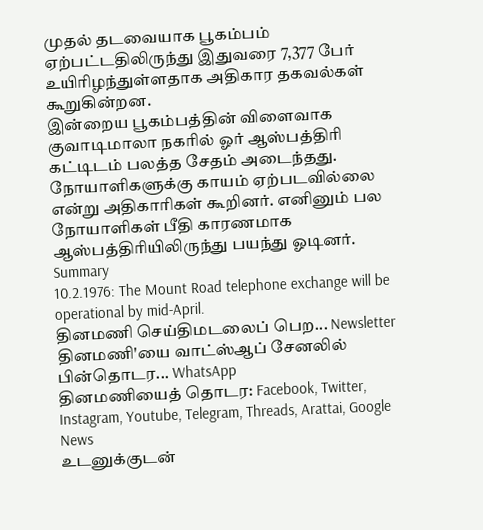முதல் தடவையாக பூகம்பம் ஏற்பட்டதிலிருந்து இதுவரை 7,377 பேர் உயிரிழந்துள்ளதாக அதிகார தகவல்கள் கூறுகின்றன.
இன்றைய பூகம்பத்தின் விளைவாக குவாடிமாலா நகரில் ஓர் ஆஸ்பத்திரி கட்டிடம் பலத்த சேதம் அடைந்தது. நோயாளிகளுக்கு காயம் ஏற்படவில்லை என்று அதிகாரிகள் கூறினர். எனினும் பல நோயாளிகள் பீதி காரணமாக ஆஸ்பத்திரியிலிருந்து பயந்து ஓடினர்.
Summary
10.2.1976: The Mount Road telephone exchange will be operational by mid-April.
தினமணி செய்திமடலைப் பெற... Newsletter
தினமணி'யை வாட்ஸ்ஆப் சேனலில் பின்தொடர... WhatsApp
தினமணியைத் தொடர: Facebook, Twitter, Instagram, Youtube, Telegram, Threads, Arattai, Google News
உடனுக்குடன்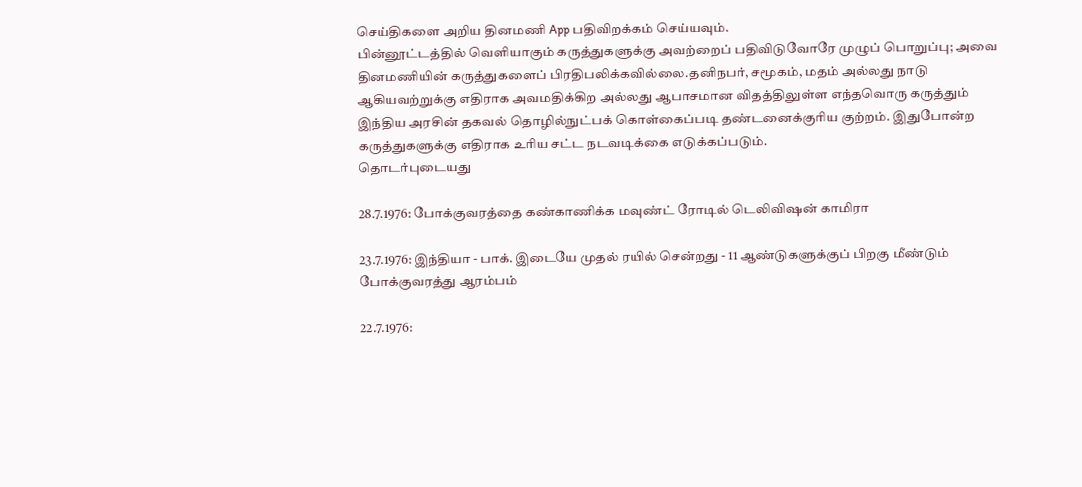செய்திகளை அறிய தினமணி App பதிவிறக்கம் செய்யவும்.
பின்னூட்டத்தில் வெளியாகும் கருத்துகளுக்கு அவற்றைப் பதிவிடுவோரே முழுப் பொறுப்பு; அவை தினமணியின் கருத்துகளைப் பிரதிபலிக்கவில்லை.தனிநபர், சமூகம், மதம் அல்லது நாடு ஆகியவற்றுக்கு எதிராக அவமதிக்கிற அல்லது ஆபாசமான விதத்திலுள்ள எந்தவொரு கருத்தும் இந்திய அரசின் தகவல் தொழில்நுட்பக் கொள்கைப்படி தண்டனைக்குரிய குற்றம். இதுபோன்ற கருத்துகளுக்கு எதிராக உரிய சட்ட நடவடிக்கை எடுக்கப்படும்.
தொடர்புடையது

28.7.1976: போக்குவரத்தை கண்காணிக்க மவுண்ட் ரோடில் டெலிவிஷன் காமிரா

23.7.1976: இந்தியா - பாக். இடையே முதல் ரயில் சென்றது - 11 ஆண்டுகளுக்குப் பிறகு மீண்டும் போக்குவரத்து ஆரம்பம்

22.7.1976: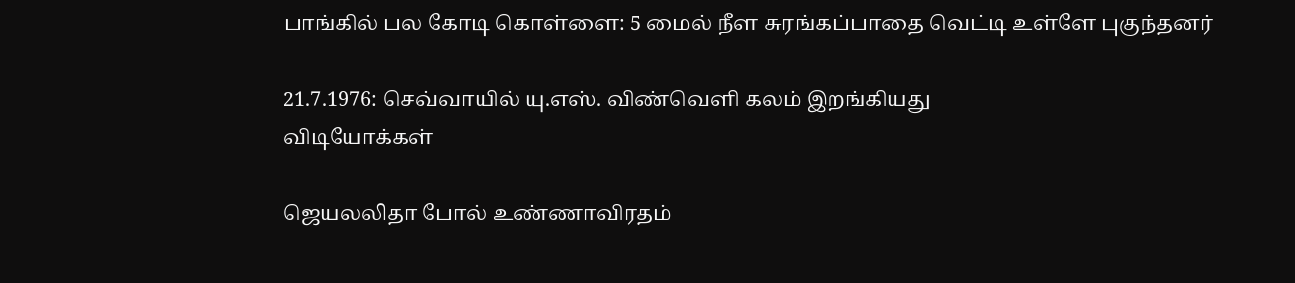பாங்கில் பல கோடி கொள்ளை: 5 மைல் நீள சுரங்கப்பாதை வெட்டி உள்ளே புகுந்தனர்

21.7.1976: செவ்வாயில் யு.எஸ். விண்வெளி கலம் இறங்கியது
விடியோக்கள்

ஜெயலலிதா போல் உண்ணாவிரதம்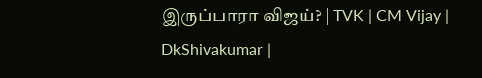இருப்பாரா விஜய்? | TVK | CM Vijay | DkShivakumar |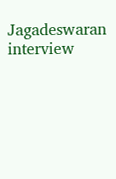Jagadeswaran interview